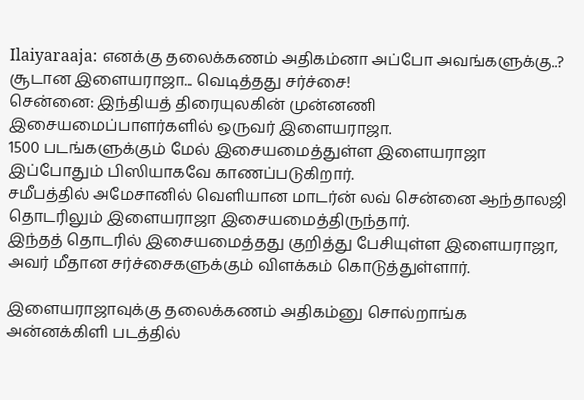Ilaiyaraaja: எனக்கு தலைக்கணம் அதிகம்னா அப்போ அவங்களுக்கு..? சூடான இளையராஜா... வெடித்தது சர்ச்சை!
சென்னை: இந்தியத் திரையுலகின் முன்னணி இசையமைப்பாளர்களில் ஒருவர் இளையராஜா.
1500 படங்களுக்கும் மேல் இசையமைத்துள்ள இளையராஜா இப்போதும் பிஸியாகவே காணப்படுகிறார்.
சமீபத்தில் அமேசானில் வெளியான மாடர்ன் லவ் சென்னை ஆந்தாலஜி தொடரிலும் இளையராஜா இசையமைத்திருந்தார்.
இந்தத் தொடரில் இசையமைத்தது குறித்து பேசியுள்ள இளையராஜா, அவர் மீதான சர்ச்சைகளுக்கும் விளக்கம் கொடுத்துள்ளார்.

இளையராஜாவுக்கு தலைக்கணம் அதிகம்னு சொல்றாங்க
அன்னக்கிளி படத்தில்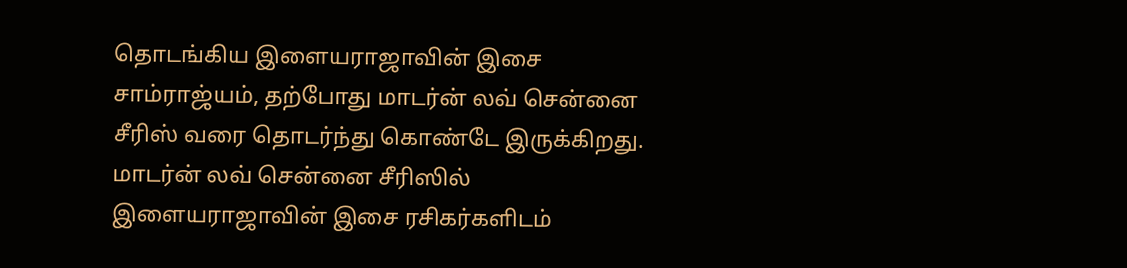தொடங்கிய இளையராஜாவின் இசை சாம்ராஜ்யம், தற்போது மாடர்ன் லவ் சென்னை சீரிஸ் வரை தொடர்ந்து கொண்டே இருக்கிறது. மாடர்ன் லவ் சென்னை சீரிஸில் இளையராஜாவின் இசை ரசிகர்களிடம்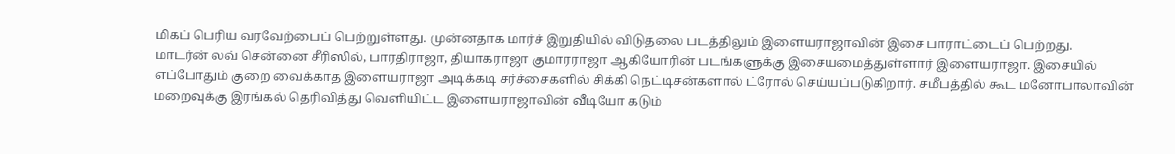மிகப் பெரிய வரவேற்பைப் பெற்றுள்ளது. முன்னதாக மார்ச் இறுதியில் விடுதலை படத்திலும் இளையராஜாவின் இசை பாராட்டைப் பெற்றது.
மாடர்ன் லவ் சென்னை சீரிஸில், பாரதிராஜா, தியாகராஜா குமாரராஜா ஆகியோரின் படங்களுக்கு இசையமைத்துள்ளார் இளையராஜா. இசையில் எப்போதும் குறை வைக்காத இளையராஜா அடிக்கடி சர்ச்சைகளில் சிக்கி நெட்டிசன்களால் ட்ரோல் செய்யப்படுகிறார். சமீபத்தில் கூட மனோபாலாவின் மறைவுக்கு இரங்கல் தெரிவித்து வெளியிட்ட இளையராஜாவின் வீடியோ கடும்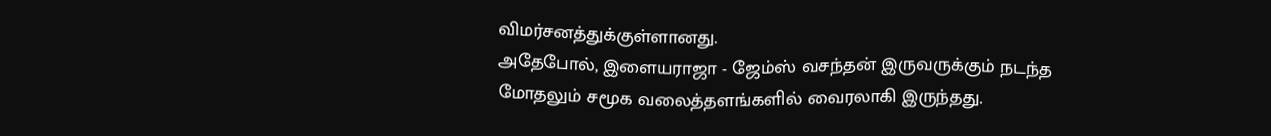விமர்சனத்துக்குள்ளானது.
அதேபோல், இளையராஜா - ஜேம்ஸ் வசந்தன் இருவருக்கும் நடந்த மோதலும் சமூக வலைத்தளங்களில் வைரலாகி இருந்தது.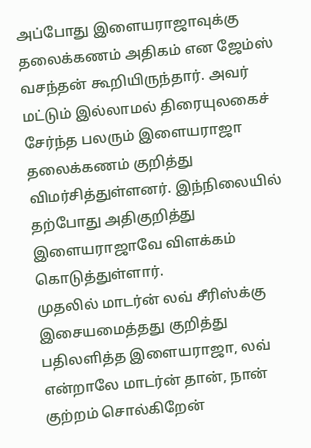அப்போது இளையராஜாவுக்கு தலைக்கணம் அதிகம் என ஜேம்ஸ் வசந்தன் கூறியிருந்தார். அவர் மட்டும் இல்லாமல் திரையுலகைச் சேர்ந்த பலரும் இளையராஜா தலைக்கணம் குறித்து விமர்சித்துள்ளனர். இந்நிலையில் தற்போது அதிகுறித்து இளையராஜாவே விளக்கம் கொடுத்துள்ளார்.
முதலில் மாடர்ன் லவ் சீரிஸ்க்கு இசையமைத்தது குறித்து பதிலளித்த இளையராஜா, லவ் என்றாலே மாடர்ன் தான், நான் குற்றம் சொல்கிறேன்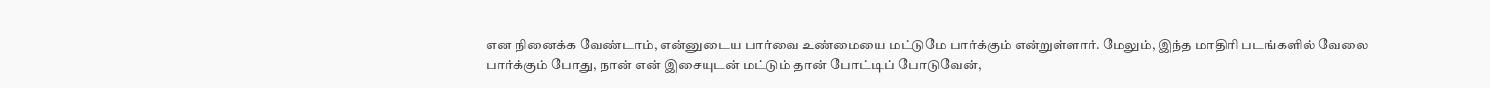என நினைக்க வேண்டாம், என்னுடைய பார்வை உண்மையை மட்டுமே பார்க்கும் என்றுள்ளார். மேலும், இந்த மாதிரி படங்களில் வேலை பார்க்கும் போது, நான் என் இசையுடன் மட்டும் தான் போட்டிப் போடுவேன்,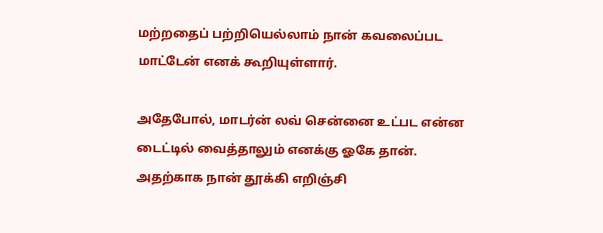மற்றதைப் பற்றியெல்லாம் நான் கவலைப்பட மாட்டேன் எனக் கூறியுள்ளார்.

அதேபோல், மாடர்ன் லவ் சென்னை உட்பட என்ன டைட்டில் வைத்தாலும் எனக்கு ஓகே தான். அதற்காக நான் தூக்கி எறிஞ்சி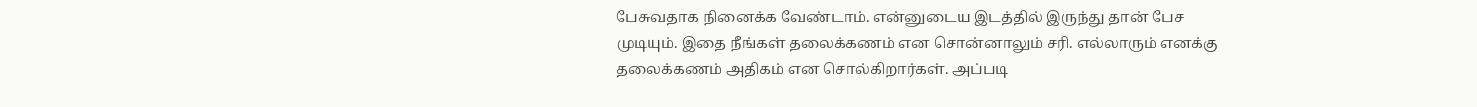பேசுவதாக நினைக்க வேண்டாம். என்னுடைய இடத்தில் இருந்து தான் பேச முடியும். இதை நீங்கள் தலைக்கணம் என சொன்னாலும் சரி. எல்லாரும் எனக்கு தலைக்கணம் அதிகம் என சொல்கிறார்கள். அப்படி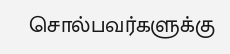சொல்பவர்களுக்கு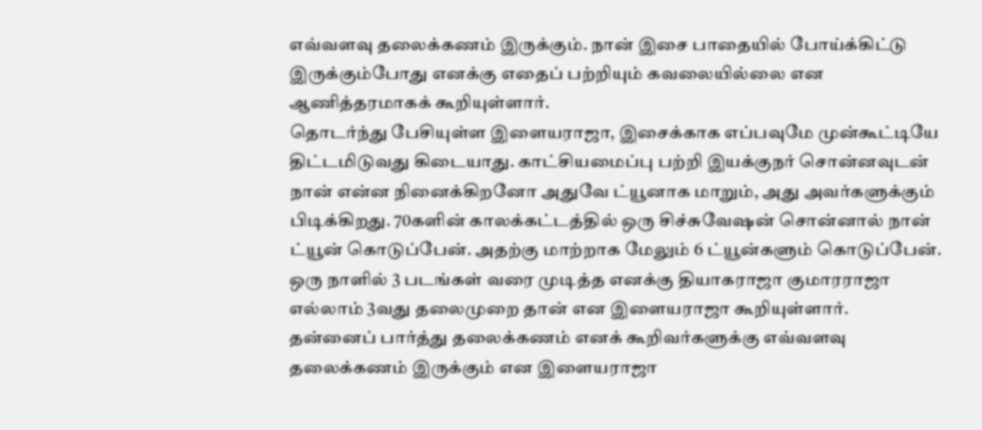எவ்வளவு தலைக்கணம் இருக்கும். நான் இசை பாதையில் போய்க்கிட்டு இருக்கும்போது எனக்கு எதைப் பற்றியும் கவலையில்லை என ஆணித்தரமாகக் கூறியுள்ளார்.
தொடர்ந்து பேசியுள்ள இளையராஜா, இசைக்காக எப்பவுமே முன்கூட்டியே திட்டமிடுவது கிடையாது. காட்சியமைப்பு பற்றி இயக்குநர் சொன்னவுடன் நான் என்ன நினைக்கிறனோ அதுவே ட்யூனாக மாறும், அது அவர்களுக்கும் பிடிக்கிறது. 70களின் காலக்கட்டத்தில் ஒரு சிச்சுவேஷன் சொன்னால் நான் ட்யூன் கொடுப்பேன். அதற்கு மாற்றாக மேலும் 6 ட்யூன்களும் கொடுப்பேன். ஒரு நாளில் 3 படங்கள் வரை முடித்த எனக்கு தியாகராஜா குமாரராஜா எல்லாம் 3வது தலைமுறை தான் என இளையராஜா கூறியுள்ளார்.
தன்னைப் பார்த்து தலைக்கணம் எனக் கூறிவர்களுக்கு எவ்வளவு தலைக்கணம் இருக்கும் என இளையராஜா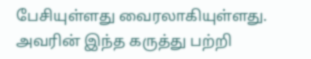பேசியுள்ளது வைரலாகியுள்ளது. அவரின் இந்த கருத்து பற்றி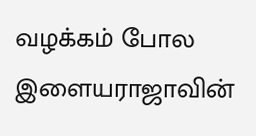வழக்கம் போல இளையராஜாவின்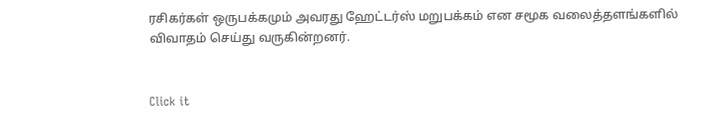ரசிகர்கள் ஒருபக்கமும் அவரது ஹேட்டர்ஸ் மறுபக்கம் என சமூக வலைத்தளங்களில் விவாதம் செய்து வருகின்றனர்.


Click it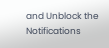and Unblock the Notifications